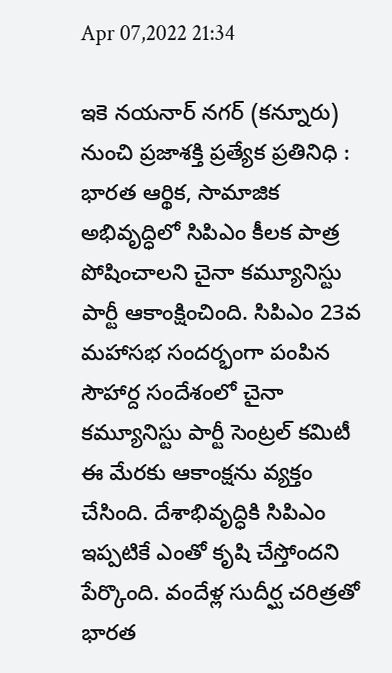Apr 07,2022 21:34

ఇకె నయనార్‌ నగర్‌ (కన్నూరు) నుంచి ప్రజాశక్తి ప్రత్యేక ప్రతినిధి : భారత ఆర్థిక, సామాజిక అభివృద్ధిలో సిపిఎం కీలక పాత్ర పోషించాలని చైనా కమ్యూనిస్టు పార్టీ ఆకాంక్షించింది. సిపిఎం 23వ మహాసభ సందర్భంగా పంపిన సౌహార్ద సందేశంలో చైనా కమ్యూనిస్టు పార్టీ సెంట్రల్‌ కమిటీ ఈ మేరకు ఆకాంక్షను వ్యక్తం చేసింది. దేశాభివృద్ధికి సిపిఎం ఇప్పటికే ఎంతో కృషి చేస్తోందని పేర్కొంది. వందేళ్ల సుదీర్ఘ చరిత్రతో భారత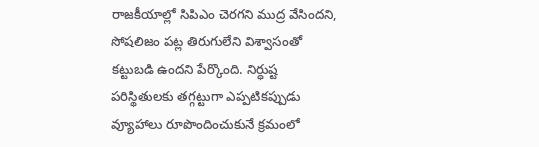రాజకీయాల్లో సిపిఎం చెరగని ముద్ర వేసిందని, సోషలిజం పట్ల తిరుగులేని విశ్వాసంతో కట్టుబడి ఉందని పేర్కొంది. నిర్ధుష్ట పరిస్థితులకు తగ్గట్టుగా ఎప్పటికప్పుడు వ్యూహాలు రూపొందించుకునే క్రమంలో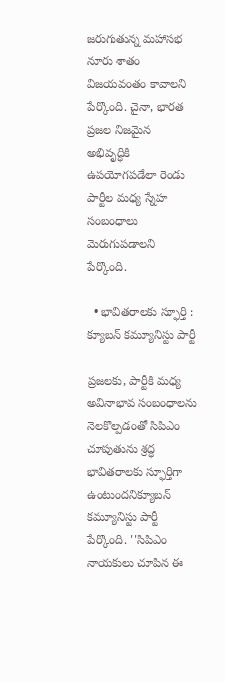జరుగుతున్న మహాసభ నూరు శాతం విజయవంతం కావాలని పేర్కొంది. చైనా, భారత ప్రజల నిజమైన అభివృద్ధికి ఉపయోగపడేలా రెండు పార్టీల మధ్య స్నేహ సంబంధాలు మెరుగుపడాలని పేర్కొంది.

  • భావితరాలకు స్ఫూర్తి : క్యూబన్‌ కమ్యూనిస్టు పార్టీ

ప్రజలకు, పార్టీకి మధ్య అవినాభావ సంబంధాలను నెలకొల్పడంతో సిపిఎం చూపుతును శ్రద్ధ భావితరాలకు స్ఫూర్తిగా ఉంటుందనిక్యూబన్‌ కమ్యూనిస్టు పార్టీ పేర్కొంది. ''సిపిఎం నాయకులు చూపిన ఈ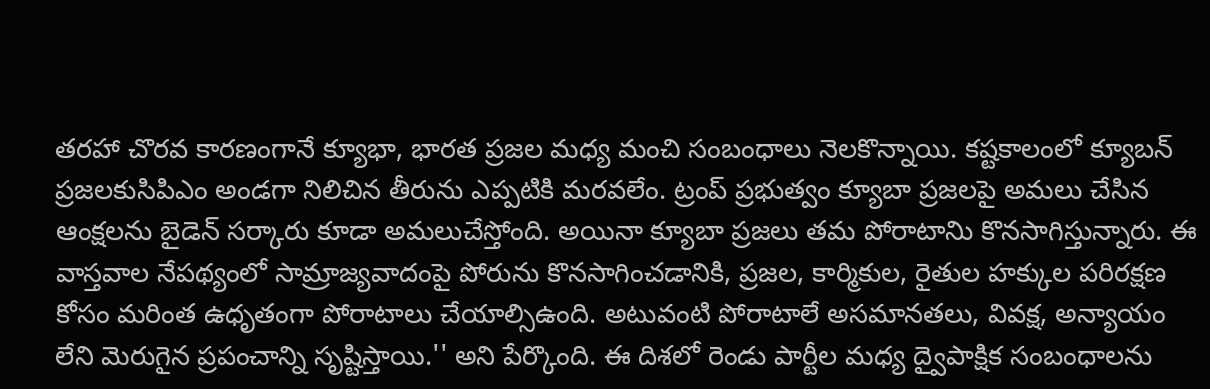తరహా చొరవ కారణంగానే క్యూభా, భారత ప్రజల మధ్య మంచి సంబంధాలు నెలకొన్నాయి. కష్టకాలంలో క్యూబన్‌ ప్రజలకుసిపిఎం అండగా నిలిచిన తీరును ఎప్పటికి మరవలేం. ట్రంప్‌ ప్రభుత్వం క్యూబా ప్రజలపై అమలు చేసిన ఆంక్షలను బైడెన్‌ సర్కారు కూడా అమలుచేస్తోంది. అయినా క్యూబా ప్రజలు తమ పోరాటానిు కొనసాగిస్తున్నారు. ఈ వాస్తవాల నేపథ్యంలో సామ్రాజ్యవాదంపై పోరును కొనసాగించడానికి, ప్రజల, కార్మికుల, రైతుల హక్కుల పరిరక్షణ కోసం మరింత ఉధృతంగా పోరాటాలు చేయాల్సిఉంది. అటువంటి పోరాటాలే అసమానతలు, వివక్ష, అన్యాయం లేని మెరుగైన ప్రపంచాన్ని సృష్టిస్తాయి.'' అని పేర్కొంది. ఈ దిశలో రెండు పార్టీల మధ్య ద్వైపాక్షిక సంబంధాలను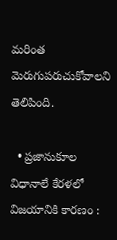మరింత మెరుగుపరుచుకోవాలని తెలిపింది.

  • ప్రజానుకూల విధానాలే కేరళలో విజయానికి కారణం :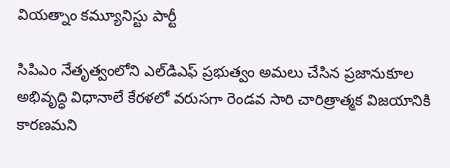వియత్నాం కమ్యూనిస్టు పార్టీ

సిపిఎం నేతృత్వంలోని ఎల్‌డిఎఫ్‌ ప్రభుత్వం అమలు చేసిన ప్రజానుకూల అభివృద్ధి విధానాలే కేరళలో వరుసగా రెండవ సారి చారిత్రాత్మక విజయానికి కారణమని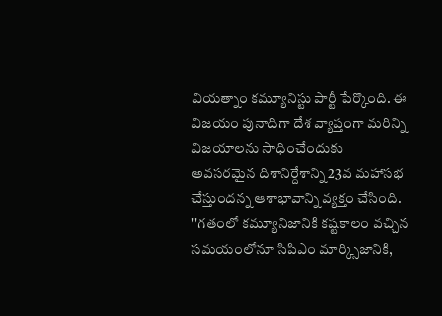వియత్నాం కమ్యూనిస్టు పార్టీ పేర్కొంది. ఈ విజయం పునాదిగా దేశ వ్యాప్తంగా మరిన్ని విజయాలను సాధించేందుకు అవసరమైన దిశానిర్దేశాన్ని 23వ మహాసభ చేస్తుందన్న ఆశాభావాన్ని వ్యక్తం చేసింది. ''గతంలో కమ్యూనిజానికి కష్టకాలం వచ్చిన సమయంలోనూ సిపిఎం మార్క్సిజానికి,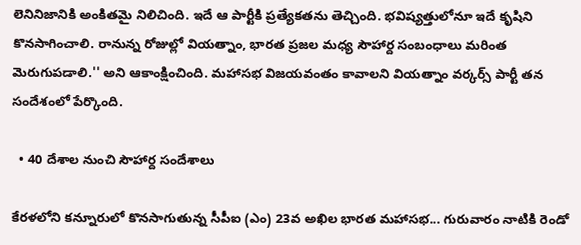లెనినిజానికి అంకితమై నిలిచింది. ఇదే ఆ పార్టీకి ప్రత్యేకతను తెచ్చింది. భవిష్యత్తులోనూ ఇదే కృషిని కొనసాగించాలి. రానున్న రోజుల్లో వియత్నాం, భారత ప్రజల మధ్య సౌహార్ద సంబంధాలు మరింత మెరుగుపడాలి.'' అని ఆకాంక్షించింది. మహాసభ విజయవంతం కావాలని వియత్నాం వర్కర్స్‌ పార్టీ తన సందేశంలో పేర్కొంది.

  • 40 దేశాల నుంచి సౌహార్ద సందేశాలు

కేరళలోని కన్నూరులో కొనసాగుతున్న సీపీఐ (ఎం) 23వ అఖిల భారత మహాసభ... గురువారం నాటికి రెండో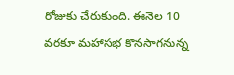రోజుకు చేరుకుంది. ఈనెల 10 వరకూ మహాసభ కొనసాగనున్న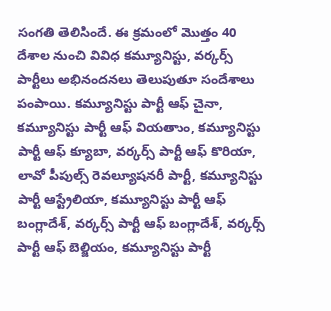సంగతి తెలిసిందే. ఈ క్రమంలో మొత్తం 40 దేశాల నుంచి వివిధ కమ్యూనిస్టు, వర్కర్స్‌ పార్టీలు అభినందనలు తెలుపుతూ సందేశాలు పంపాయి. కమ్యూనిస్టు పార్టీ ఆఫ్‌ చైనా, కమ్యూనిస్టు పార్టీ ఆఫ్‌ వియతాుం, కమ్యూనిస్టు పార్టీ ఆఫ్‌ క్యూబా, వర్కర్స్‌ పార్టీ ఆఫ్‌ కొరియా, లావో పీపుల్స్‌ రెవల్యూషనరీ పార్టీ, కమ్యూనిస్టు పార్టీ ఆస్ట్రేలియా, కమ్యూనిస్టు పార్టీ ఆఫ్‌ బంగ్లాదేశ్‌, వర్కర్స్‌ పార్టీ ఆఫ్‌ బంగ్లాదేశ్‌, వర్కర్స్‌ పార్టీ ఆఫ్‌ బెల్జియం, కమ్యూనిస్టు పార్టీ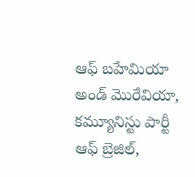ఆఫ్‌ బహేమియా అండ్‌ మొరేవియా, కమ్యూనిస్టు పార్టీ ఆఫ్‌ బ్రెజిల్‌,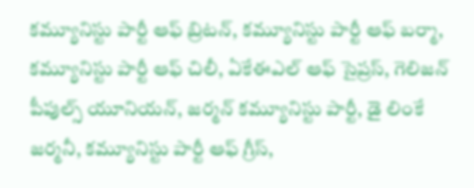కమ్యూనిస్టు పార్టీ ఆఫ్‌ బ్రిటన్‌, కమ్యూనిస్టు పార్టీ ఆఫ్‌ బర్మా, కమ్యూనిస్టు పార్టీ ఆఫ్‌ చిలీ, ఏకేఈఎల్‌ ఆఫ్‌ సైప్రస్‌, గెలిజన్‌ పీపుల్స్‌ యూనియన్‌, జర్మన్‌ కమ్యూనిస్టు పార్టీ, డై లింకే జర్మనీ, కమ్యూనిస్టు పార్టీ ఆఫ్‌ గ్రీస్‌,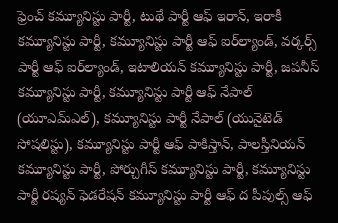ఫ్రెంచ్‌ కమ్యూనిస్టు పార్టీ, టుథే పార్టీ ఆఫ్‌ ఇరాన్‌, ఇరాకీ కమ్యూనిస్టు పార్టీ, కమ్యూనిస్టు పార్టీ ఆఫ్‌ ఐర్‌ల్యాండ్‌, వర్కర్స్‌ పార్టీ ఆఫ్‌ ఐర్‌ల్యాండ్‌, ఇటాలియన్‌ కమ్యూనిస్టు పార్టీ, జపనీస్‌ కమ్యూనిస్టు పార్టీ, కమ్యూనిస్టు పార్టీ ఆఫ్‌ నేపాల్‌ (యూఎమ్‌ఎల్‌), కమ్యూనిస్టు పార్టీ నేపాల్‌ (యునైటెడ్‌ సోషలిస్టు), కమ్యూనిస్టు పార్టీ ఆఫ్‌ పాకిస్తాన్‌, పాలస్తీనియన్‌ కమ్యూనిస్టు పార్టీ, పోర్చుగీస్‌ కమ్యూనిస్టు పార్టీ, కమ్యూనిస్టు పార్టీ రష్యన్‌ ఫెడరేషన్‌ కమ్యూనిస్టు పార్టీ ఆఫ్‌ ద పీపుల్స్‌ ఆఫ్‌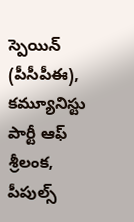స్పెయిన్‌ (పీసీపీఈ), కమ్యూనిస్టు పార్టీ ఆఫ్‌ శ్రీలంక, పీపుల్స్‌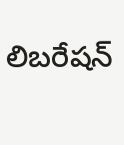లిబరేషన్‌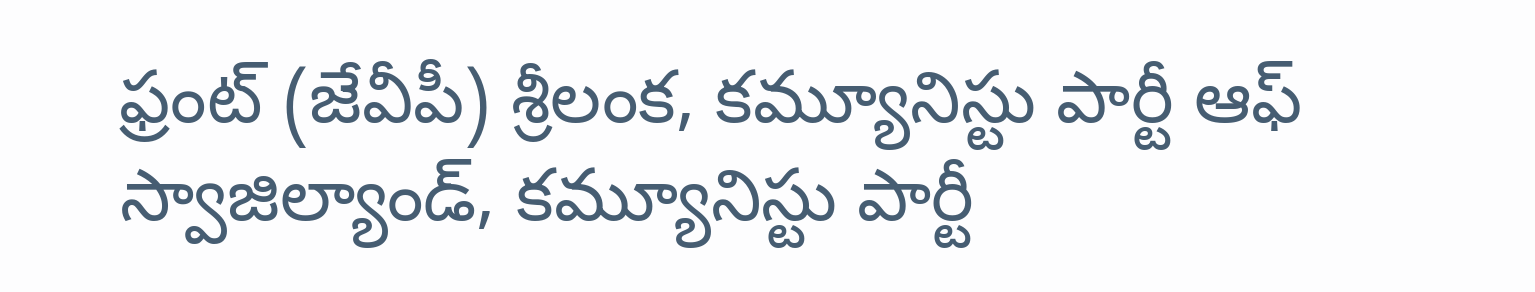ఫ్రంట్‌ (జేవీపీ) శ్రీలంక, కమ్యూనిస్టు పార్టీ ఆఫ్‌ స్వాజిల్యాండ్‌, కమ్యూనిస్టు పార్టీ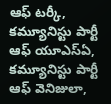ఆఫ్‌ టర్కీ, కమ్యూనిస్టు పార్టీ ఆఫ్‌ యూఎస్‌ఏ, కమ్యూనిస్టు పార్టీ ఆఫ్‌ వెనిజులా,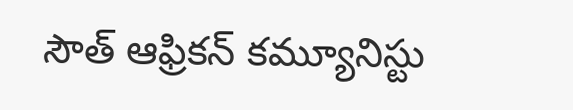సౌత్‌ ఆఫ్రికన్‌ కమ్యూనిస్టు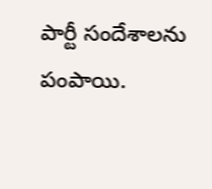పార్టీ సందేశాలను పంపాయి.